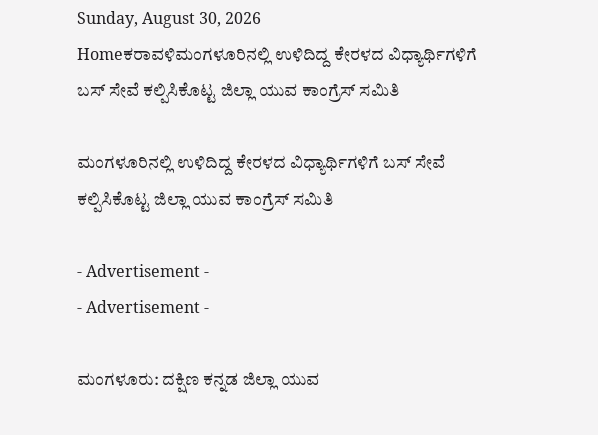Sunday, August 30, 2026
Homeಕರಾವಳಿಮಂಗಳೂರಿನಲ್ಲಿ ಉಳಿದಿದ್ದ ಕೇರಳದ ವಿಧ್ಯಾರ್ಥಿಗಳಿಗೆ ಬಸ್ ಸೇವೆ ಕಲ್ಪಿಸಿಕೊಟ್ಟ ಜಿಲ್ಲಾ ಯುವ ಕಾಂಗ್ರೆಸ್ ಸಮಿತಿ

ಮಂಗಳೂರಿನಲ್ಲಿ ಉಳಿದಿದ್ದ ಕೇರಳದ ವಿಧ್ಯಾರ್ಥಿಗಳಿಗೆ ಬಸ್ ಸೇವೆ ಕಲ್ಪಿಸಿಕೊಟ್ಟ ಜಿಲ್ಲಾ ಯುವ ಕಾಂಗ್ರೆಸ್ ಸಮಿತಿ

- Advertisement -
- Advertisement -

ಮಂಗಳೂರು: ದಕ್ಷಿಣ ಕನ್ನಡ ಜಿಲ್ಲಾ ಯುವ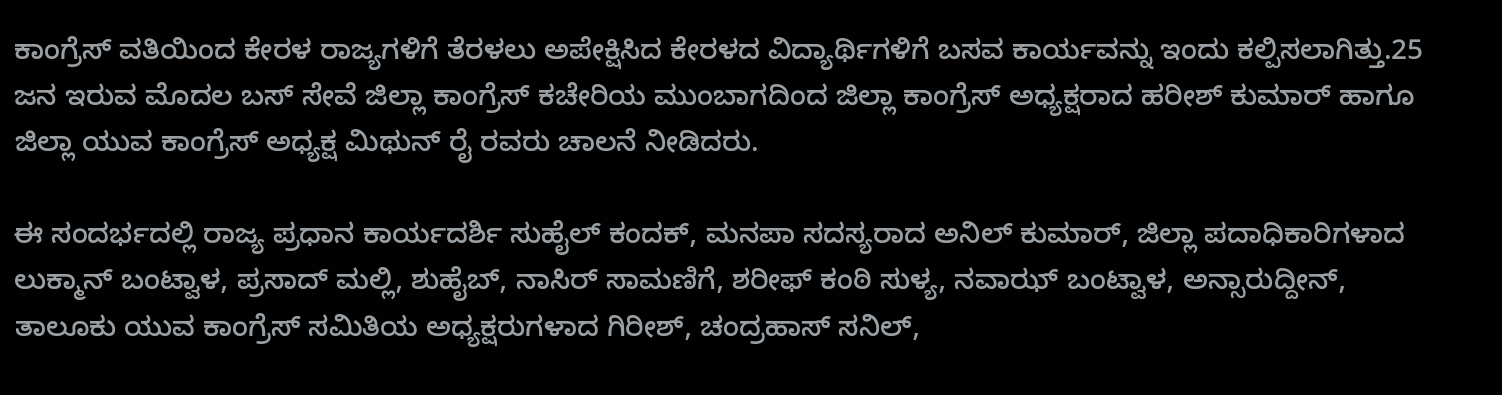ಕಾಂಗ್ರೆಸ್ ವತಿಯಿಂದ ಕೇರಳ ರಾಜ್ಯಗಳಿಗೆ ತೆರಳಲು ಅಪೇಕ್ಷಿಸಿದ ಕೇರಳದ ವಿದ್ಯಾರ್ಥಿಗಳಿಗೆ ಬಸವ ಕಾರ್ಯವನ್ನು ಇಂದು ಕಲ್ಪಿಸಲಾಗಿತ್ತು.25 ಜನ ಇರುವ ಮೊದಲ ಬಸ್ ಸೇವೆ ಜಿಲ್ಲಾ ಕಾಂಗ್ರೆಸ್ ಕಚೇರಿಯ ಮುಂಬಾಗದಿಂದ ಜಿಲ್ಲಾ ಕಾಂಗ್ರೆಸ್ ಅಧ್ಯಕ್ಷರಾದ ಹರೀಶ್ ಕುಮಾರ್ ಹಾಗೂ ಜಿಲ್ಲಾ ಯುವ ಕಾಂಗ್ರೆಸ್ ಅಧ್ಯಕ್ಷ ಮಿಥುನ್ ರೈ ರವರು ಚಾಲನೆ ನೀಡಿದರು.

ಈ ಸಂದರ್ಭದಲ್ಲಿ ರಾಜ್ಯ ಪ್ರಧಾನ ಕಾರ್ಯದರ್ಶಿ ಸುಹೈಲ್ ಕಂದಕ್, ಮನಪಾ ಸದಸ್ಯರಾದ ಅನಿಲ್ ಕುಮಾರ್, ಜಿಲ್ಲಾ ಪದಾಧಿಕಾರಿಗಳಾದ ಲುಕ್ಮಾನ್ ಬಂಟ್ವಾಳ, ಪ್ರಸಾದ್ ಮಲ್ಲಿ, ಶುಹೈಬ್, ನಾಸಿರ್ ಸಾಮಣಿಗೆ, ಶರೀಫ್ ಕಂಠಿ ಸುಳ್ಯ, ನವಾಝ್ ಬಂಟ್ವಾಳ, ಅನ್ಸಾರುದ್ದೀನ್, ತಾಲೂಕು ಯುವ ಕಾಂಗ್ರೆಸ್ ಸಮಿತಿಯ ಅಧ್ಯಕ್ಷರುಗಳಾದ ಗಿರೀಶ್, ಚಂದ್ರಹಾಸ್ ಸನಿಲ್,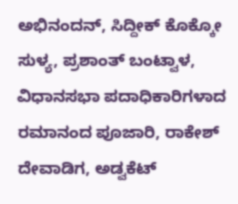ಅಭಿನಂದನ್, ಸಿದ್ದೀಕ್ ಕೊಕ್ಕೋ ಸುಳ್ಯ, ಪ್ರಶಾಂತ್ ಬಂಟ್ವಾಳ, ವಿಧಾನಸಭಾ ಪದಾಧಿಕಾರಿಗಳಾದ ರಮಾನಂದ ಪೂಜಾರಿ, ರಾಕೇಶ್ ದೇವಾಡಿಗ, ಅಡ್ವಕೆಟ್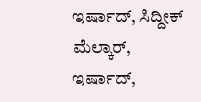ಇರ್ಷಾದ್, ಸಿದ್ದೀಕ್ ಮೆಲ್ಕಾರ್, ಇರ್ಷಾದ್,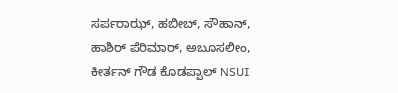ಸರ್ಪರಾಝ್, ಹಬೀಬ್, ಸೌಹಾನ್, ಹಾಶಿರ್ ಪೆರಿಮಾರ್, ಅಬೂಸಲೀಂ, ಕೀರ್ತನ್ ಗೌಡ ಕೊಡಪ್ಪಾಲ್ NSUI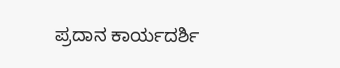ಪ್ರದಾನ ಕಾರ್ಯದರ್ಶಿ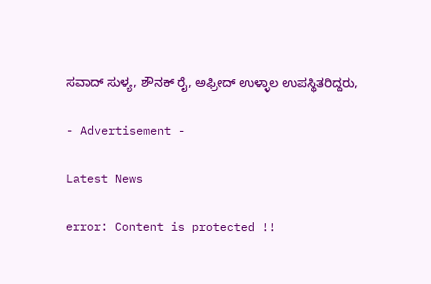ಸವಾದ್ ಸುಳ್ಯ, ಶೌನಕ್ ರೈ, ಅಫ್ರೀದ್ ಉಳ್ಳಾಲ ಉಪಸ್ಥಿತರಿದ್ದರು,

- Advertisement -

Latest News

error: Content is protected !!